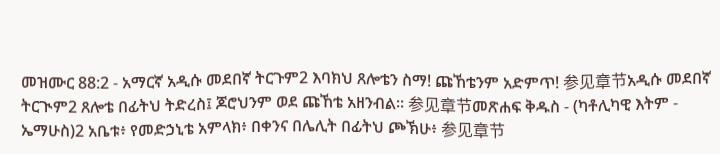መዝሙር 88:2 - አማርኛ አዲሱ መደበኛ ትርጉም2 እባክህ ጸሎቴን ስማ! ጩኸቴንም አድምጥ! 参见章节አዲሱ መደበኛ ትርጒም2 ጸሎቴ በፊትህ ትድረስ፤ ጆሮህንም ወደ ጩኸቴ አዘንብል። 参见章节መጽሐፍ ቅዱስ - (ካቶሊካዊ እትም - ኤማሁስ)2 አቤቱ፥ የመድኃኒቴ አምላክ፥ በቀንና በሌሊት በፊትህ ጮኽሁ፥ 参见章节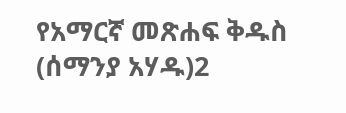የአማርኛ መጽሐፍ ቅዱስ (ሰማንያ አሃዱ)2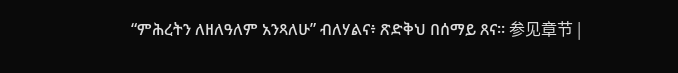“ምሕረትን ለዘለዓለም አንጻለሁ” ብለሃልና፥ ጽድቅህ በሰማይ ጸና። 参见章节 |